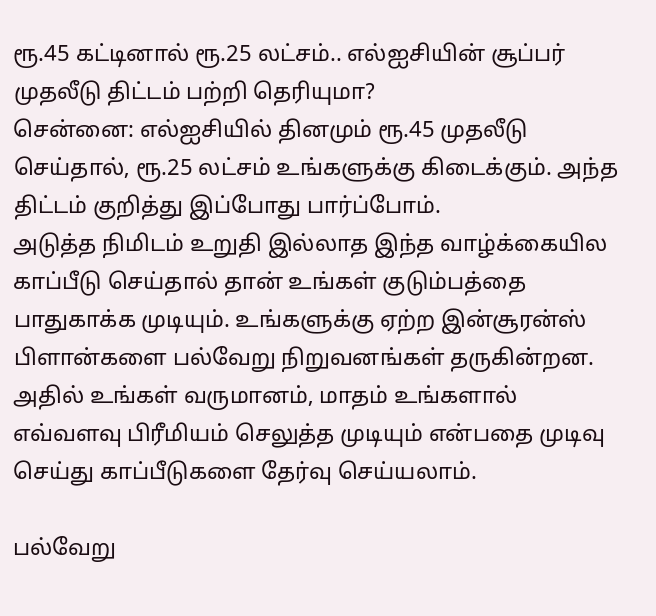ரூ.45 கட்டினால் ரூ.25 லட்சம்.. எல்ஐசியின் சூப்பர் முதலீடு திட்டம் பற்றி தெரியுமா?
சென்னை: எல்ஐசியில் தினமும் ரூ.45 முதலீடு செய்தால், ரூ.25 லட்சம் உங்களுக்கு கிடைக்கும். அந்த திட்டம் குறித்து இப்போது பார்ப்போம்.
அடுத்த நிமிடம் உறுதி இல்லாத இந்த வாழ்க்கையில காப்பீடு செய்தால் தான் உங்கள் குடும்பத்தை பாதுகாக்க முடியும். உங்களுக்கு ஏற்ற இன்சூரன்ஸ் பிளான்களை பல்வேறு நிறுவனங்கள் தருகின்றன. அதில் உங்கள் வருமானம், மாதம் உங்களால் எவ்வளவு பிரீமியம் செலுத்த முடியும் என்பதை முடிவு செய்து காப்பீடுகளை தேர்வு செய்யலாம்.

பல்வேறு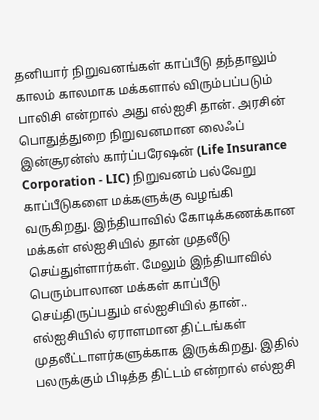தனியார் நிறுவனங்கள் காப்பீடு தந்தாலும் காலம் காலமாக மக்களால் விரும்பப்படும் பாலிசி என்றால் அது எல்ஐசி தான். அரசின் பொதுத்துறை நிறுவனமான லைஃப் இன்சூரன்ஸ் கார்ப்பரேஷன் (Life Insurance Corporation - LIC) நிறுவனம் பல்வேறு காப்பீடுகளை மக்களுக்கு வழங்கி வருகிறது. இந்தியாவில் கோடிக்கணக்கான மக்கள் எல்ஐசியில் தான் முதலீடு செய்துள்ளார்கள். மேலும் இந்தியாவில் பெரும்பாலான மக்கள் காப்பீடு செய்திருப்பதும் எல்ஐசியில் தான்..
எல்ஐசியில் ஏராளமான திட்டங்கள் முதலீட்டாளர்களுக்காக இருக்கிறது. இதில் பலருக்கும் பிடித்த திட்டம் என்றால் எல்ஐசி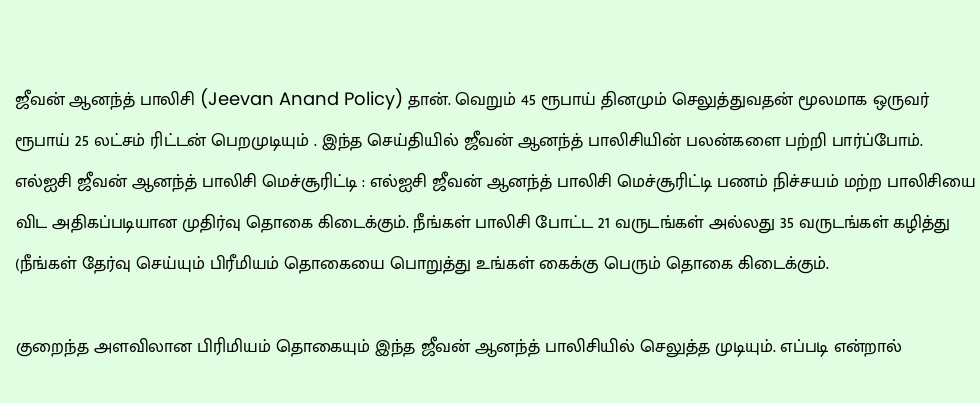ஜீவன் ஆனந்த் பாலிசி (Jeevan Anand Policy) தான். வெறும் 45 ரூபாய் தினமும் செலுத்துவதன் மூலமாக ஒருவர் ரூபாய் 25 லட்சம் ரிட்டன் பெறமுடியும் . இந்த செய்தியில் ஜீவன் ஆனந்த் பாலிசியின் பலன்களை பற்றி பார்ப்போம்.
எல்ஐசி ஜீவன் ஆனந்த் பாலிசி மெச்சூரிட்டி : எல்ஐசி ஜீவன் ஆனந்த் பாலிசி மெச்சூரிட்டி பணம் நிச்சயம் மற்ற பாலிசியை விட அதிகப்படியான முதிர்வு தொகை கிடைக்கும். நீங்கள் பாலிசி போட்ட 21 வருடங்கள் அல்லது 35 வருடங்கள் கழித்து (நீங்கள் தேர்வு செய்யும் பிரீமியம் தொகையை பொறுத்து உங்கள் கைக்கு பெரும் தொகை கிடைக்கும்.

குறைந்த அளவிலான பிரிமியம் தொகையும் இந்த ஜீவன் ஆனந்த் பாலிசியில் செலுத்த முடியும். எப்படி என்றால்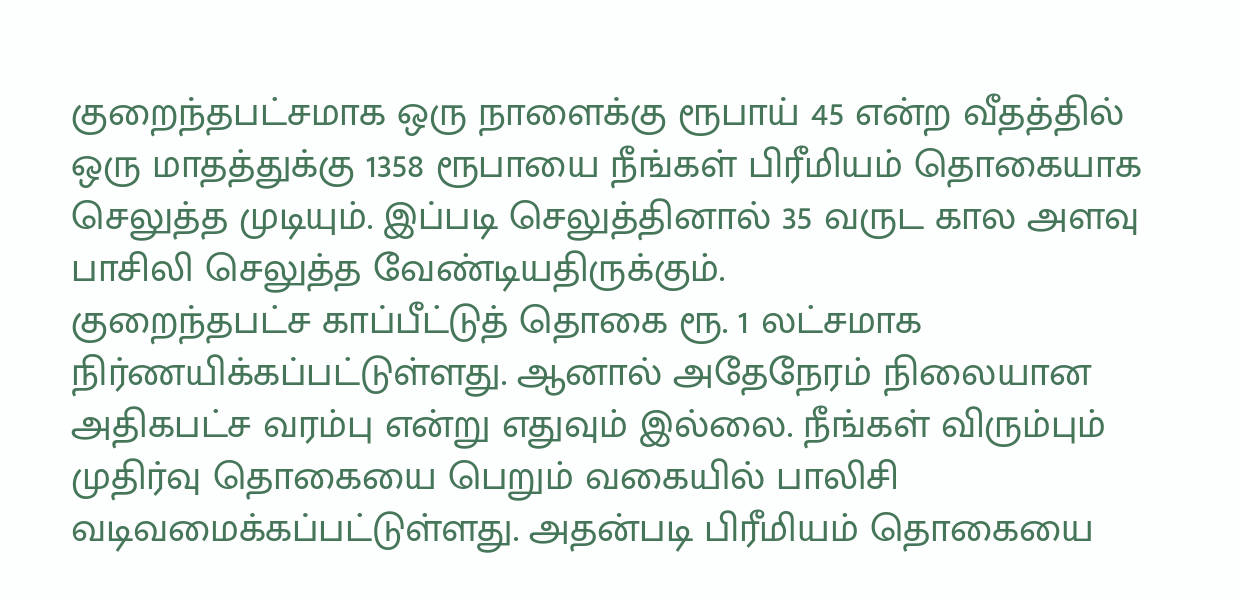குறைந்தபட்சமாக ஒரு நாளைக்கு ரூபாய் 45 என்ற வீதத்தில் ஒரு மாதத்துக்கு 1358 ரூபாயை நீங்கள் பிரீமியம் தொகையாக செலுத்த முடியும். இப்படி செலுத்தினால் 35 வருட கால அளவு பாசிலி செலுத்த வேண்டியதிருக்கும்.
குறைந்தபட்ச காப்பீட்டுத் தொகை ரூ. 1 லட்சமாக நிர்ணயிக்கப்பட்டுள்ளது. ஆனால் அதேநேரம் நிலையான அதிகபட்ச வரம்பு என்று எதுவும் இல்லை. நீங்கள் விரும்பும் முதிர்வு தொகையை பெறும் வகையில் பாலிசி வடிவமைக்கப்பட்டுள்ளது. அதன்படி பிரீமியம் தொகையை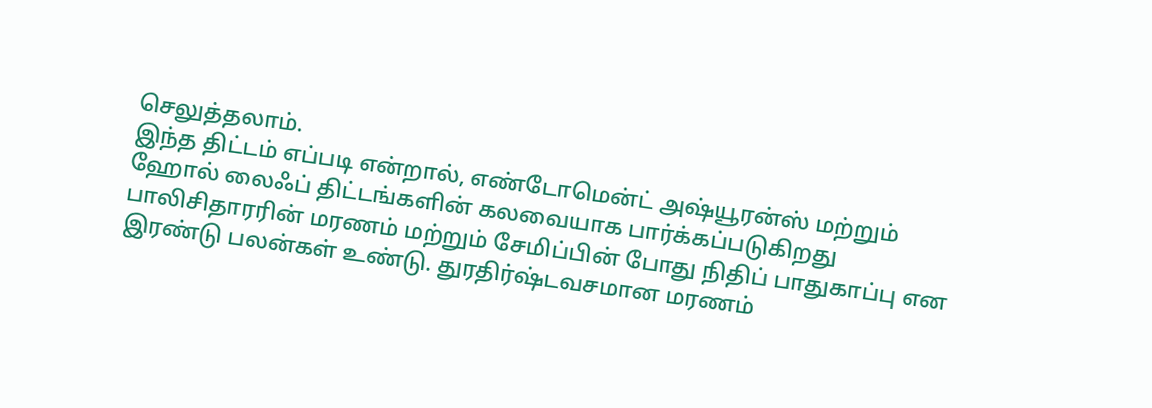செலுத்தலாம்.
இந்த திட்டம் எப்படி என்றால், எண்டோமென்ட் அஷ்யூரன்ஸ் மற்றும் ஹோல் லைஃப் திட்டங்களின் கலவையாக பார்க்கப்படுகிறது பாலிசிதாரரின் மரணம் மற்றும் சேமிப்பின் போது நிதிப் பாதுகாப்பு என இரண்டு பலன்கள் உண்டு. துரதிர்ஷ்டவசமான மரணம்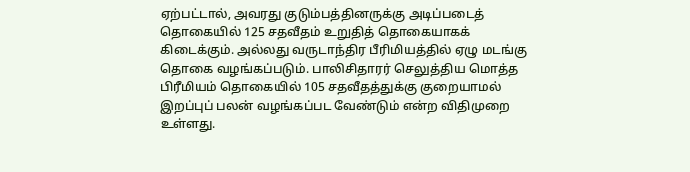ஏற்பட்டால், அவரது குடும்பத்தினருக்கு அடிப்படைத் தொகையில் 125 சதவீதம் உறுதித் தொகையாகக் கிடைக்கும். அல்லது வருடாந்திர பீரிமியத்தில் ஏழு மடங்கு தொகை வழங்கப்படும். பாலிசிதாரர் செலுத்திய மொத்த பிரீமியம் தொகையில் 105 சதவீதத்துக்கு குறையாமல் இறப்புப் பலன் வழங்கப்பட வேண்டும் என்ற விதிமுறை உள்ளது.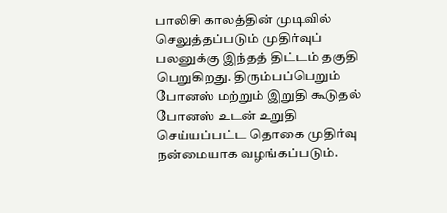பாலிசி காலத்தின் முடிவில் செலுத்தப்படும் முதிர்வுப் பலனுக்கு இந்தத் திட்டம் தகுதி பெறுகிறது. திரும்பப்பெறும் போனஸ் மற்றும் இறுதி கூடுதல் போனஸ் உடன் உறுதி செய்யப்பட்ட தொகை முதிர்வு நன்மையாக வழங்கப்படும்.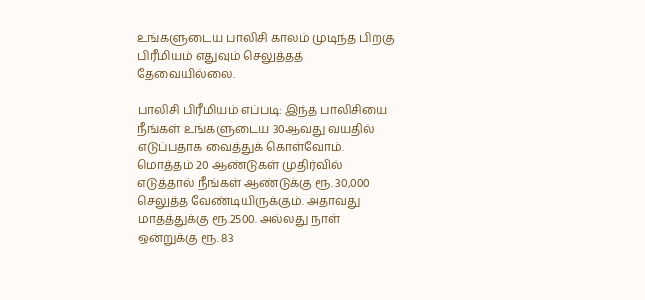உங்களுடைய பாலிசி காலம் முடிந்த பிறகு பிரீமியம் எதுவும் செலுத்தத் தேவையில்லை.

பாலிசி பிரீமியம் எப்படி: இந்த பாலிசியை நீங்கள் உங்களுடைய 30ஆவது வயதில் எடுப்பதாக வைத்துக் கொள்வோம். மொத்தம் 20 ஆண்டுகள் முதிர்வில் எடுத்தால் நீங்கள் ஆண்டுக்கு ரூ. 30,000 செலுத்த வேண்டியிருக்கும். அதாவது மாதத்துக்கு ரூ.2500. அல்லது நாள் ஒன்றுக்கு ரூ. 83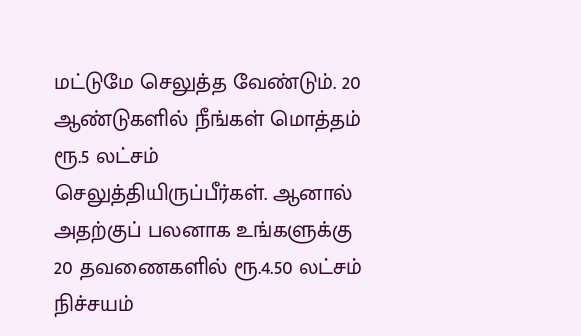மட்டுமே செலுத்த வேண்டும். 20 ஆண்டுகளில் நீங்கள் மொத்தம் ரூ.5 லட்சம் செலுத்தியிருப்பீர்கள். ஆனால் அதற்குப் பலனாக உங்களுக்கு 20 தவணைகளில் ரூ.4.50 லட்சம் நிச்சயம்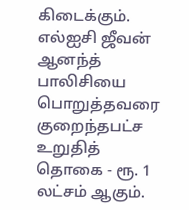கிடைக்கும்.
எல்ஐசி ஜீவன் ஆனந்த் பாலிசியை பொறுத்தவரை குறைந்தபட்ச உறுதித் தொகை - ரூ. 1 லட்சம் ஆகும்.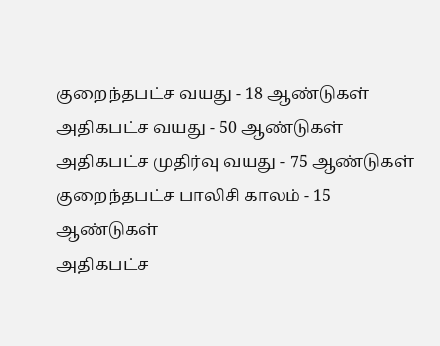குறைந்தபட்ச வயது - 18 ஆண்டுகள்
அதிகபட்ச வயது - 50 ஆண்டுகள்
அதிகபட்ச முதிர்வு வயது - 75 ஆண்டுகள்
குறைந்தபட்ச பாலிசி காலம் - 15 ஆண்டுகள்
அதிகபட்ச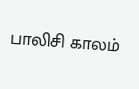பாலிசி காலம்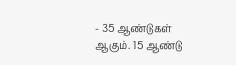- 35 ஆண்டுகள் ஆகும். 15 ஆண்டு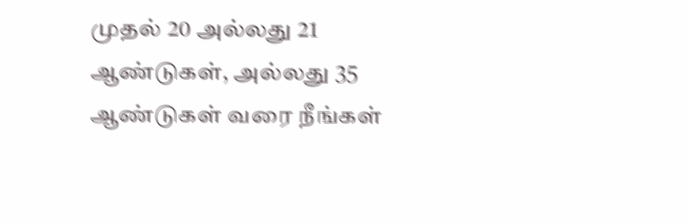முதல் 20 அல்லது 21 ஆண்டுகள், அல்லது 35 ஆண்டுகள் வரை நீங்கள்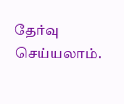தேர்வு செய்யலாம்.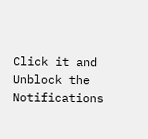Click it and Unblock the Notifications